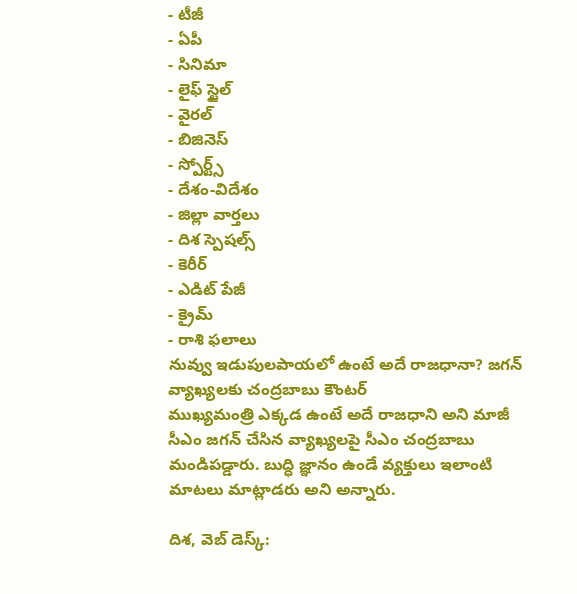- టీజీ
- ఏపీ
- సినిమా
- లైఫ్ స్టైల్
- వైరల్
- బిజినెస్
- స్పోర్ట్స్
- దేశం-విదేశం
- జిల్లా వార్తలు
- దిశ స్పెషల్స్
- కెరీర్
- ఎడిట్ పేజీ
- క్రైమ్
- రాశి ఫలాలు
నువ్వు ఇడుపులపాయలో ఉంటే అదే రాజధానా? జగన్ వ్యాఖ్యలకు చంద్రబాబు కౌంటర్
ముఖ్యమంత్రి ఎక్కడ ఉంటే అదే రాజధాని అని మాజీ సీఎం జగన్ చేసిన వ్యాఖ్యలపై సీఎం చంద్రబాబు మండిపడ్డారు. బుద్ధి జ్ఞానం ఉండే వ్యక్తులు ఇలాంటి మాటలు మాట్లాడరు అని అన్నారు.

దిశ, వెబ్ డెస్క్: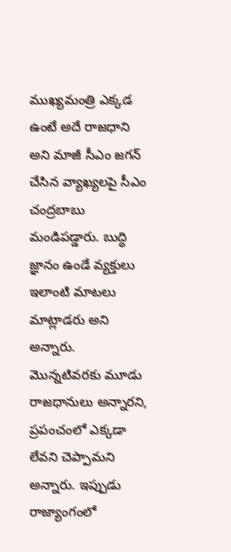ముఖ్యమంత్రి ఎక్కడ ఉంటే అదే రాజధాని అని మాజీ సీఎం జగన్ చేసిన వ్యాఖ్యలపై సీఎం చంద్రబాబు మండిపడ్డారు. బుద్ధి జ్ఞానం ఉండే వ్యక్తులు ఇలాంటి మాటలు మాట్లాడరు అని అన్నారు. మొన్నటివరకు మూడు రాజధానులు అన్నారని, ప్రపంచంలో ఎక్కడా లేవని చెప్పామని అన్నారు. ఇప్పుడు రాజ్యాంగంలో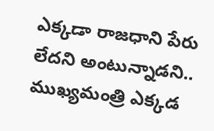ఎక్కడా రాజధాని పేరు లేదని అంటున్నాడని.. ముఖ్యమంత్రి ఎక్కడ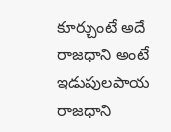కూర్చుంటే అదే రాజధాని అంటే ఇడుపులపాయ రాజధాని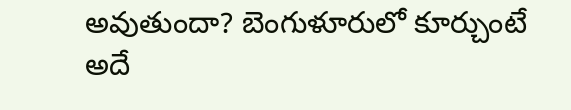అవుతుందా? బెంగుళూరులో కూర్చుంటే అదే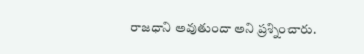రాజధాని అవుతుందా అని ప్రశ్నించారు.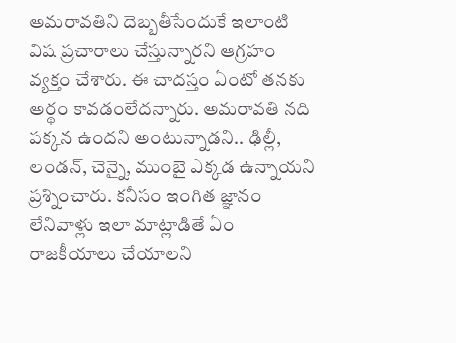అమరావతిని దెబ్బతీసేందుకే ఇలాంటి విష ప్రచారాలు చేస్తున్నారని ఆగ్రహం వ్యక్తం చేశారు. ఈ చాదస్తం ఏంటో తనకు అర్థం కావడంలేదన్నారు. అమరావతి నది పక్కన ఉందని అంటున్నాడని.. ఢిల్లీ, లండన్, చెన్నై, ముంబై ఎక్కడ ఉన్నాయని ప్రశ్నించారు. కనీసం ఇంగిత జ్ఞానం లేనివాళ్లు ఇలా మాట్లాడితే ఏం రాజకీయాలు చేయాలని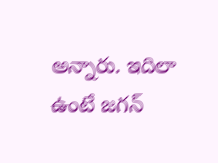అన్నారు. ఇదిలా ఉంటే జగన్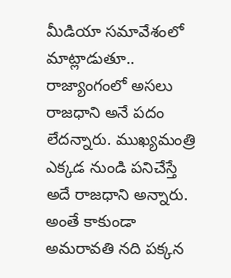మీడియా సమావేశంలో మాట్లాడుతూ.. రాజ్యాంగంలో అసలు రాజధాని అనే పదం లేదన్నారు. ముఖ్యమంత్రి ఎక్కడ నుండి పనిచేస్తే అదే రాజధాని అన్నారు. అంతే కాకుండా అమరావతి నది పక్కన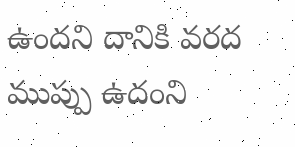ఉందని దానికి వరద ముప్పు ఉదంని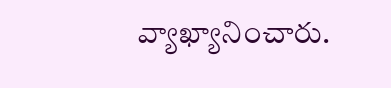వ్యాఖ్యానించారు.